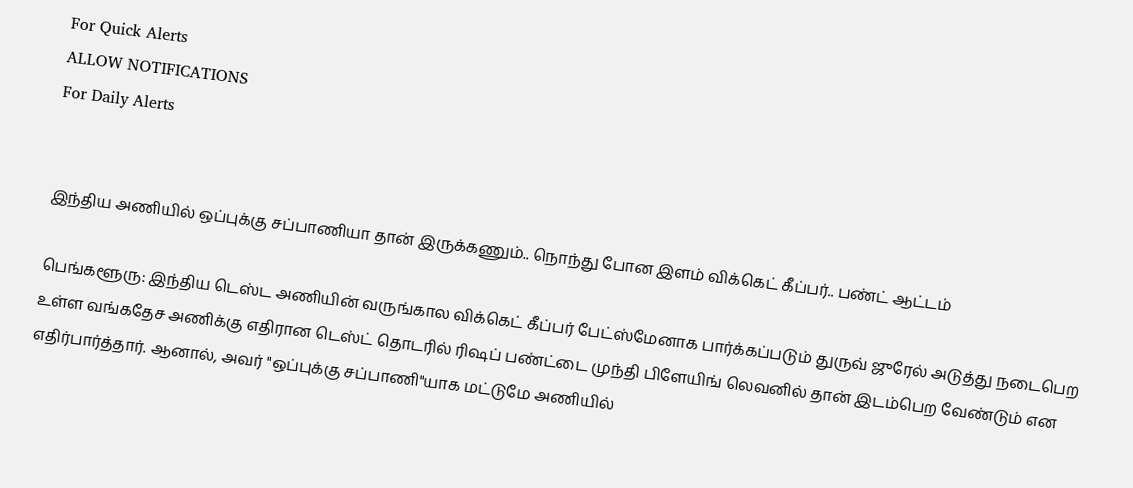For Quick Alerts
ALLOW NOTIFICATIONS
For Daily Alerts


இந்திய அணியில் ஒப்புக்கு சப்பாணியா தான் இருக்கணும்.. நொந்து போன இளம் விக்கெட் கீப்பர்.. பண்ட் ஆட்டம்

பெங்களூரு: இந்திய டெஸ்ட அணியின் வருங்கால விக்கெட் கீப்பர் பேட்ஸ்மேனாக பார்க்கப்படும் துருவ் ஜுரேல் அடுத்து நடைபெற உள்ள வங்கதேச அணிக்கு எதிரான டெஸ்ட் தொடரில் ரிஷப் பண்ட்டை முந்தி பிளேயிங் லெவனில் தான் இடம்பெற வேண்டும் என எதிர்பார்த்தார். ஆனால், அவர் "ஒப்புக்கு சப்பாணி"யாக மட்டுமே அணியில்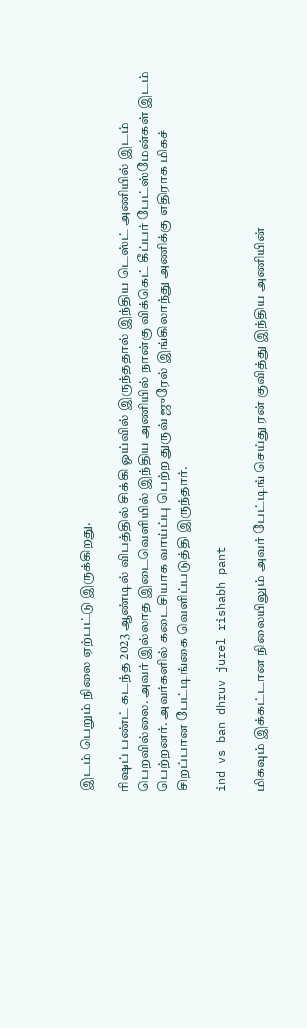இடம் பெறும் நிலை ஏற்பட்டு இருக்கிறது.

ரிஷப் பண்ட் கடந்த 2023 ஆண்டில் விபத்தில் சிக்கி ஓய்வில் இருந்ததால் இந்திய டெஸ்ட் அணியில் இடம் பெறவில்லை. அவர் இல்லாத இடைவெளியில் இந்திய அணியில் நான்கு விக்கெட் கீப்பர் பேட்ஸ்மேன்கள் இடம் பெற்றனர். அவர்களில் கடைசியாக வாய்ப்பு பெற்ற துருவ் ஜுரேல் இங்கிலாந்து அணிக்கு எதிராக மிகச் சிறப்பான பேட்டிங்கை வெளிப்படுத்தி இருந்தார்.

ind vs ban dhruv jurel rishabh pant

மிகவும் இக்கட்டான நிலையிலும் அவர் பேட்டிங் செய்து ரன் குவித்து இந்திய அணியின்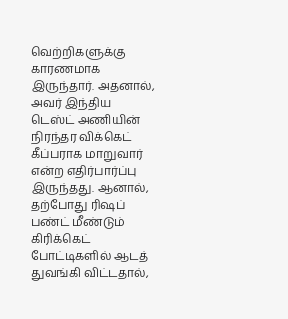வெற்றிகளுக்கு காரணமாக இருந்தார். அதனால், அவர் இந்திய டெஸ்ட் அணியின் நிரந்தர விக்கெட் கீப்பராக மாறுவார் என்ற எதிர்பார்ப்பு இருந்தது. ஆனால், தற்போது ரிஷப் பண்ட் மீண்டும் கிரிக்கெட் போட்டிகளில் ஆடத் துவங்கி விட்டதால்,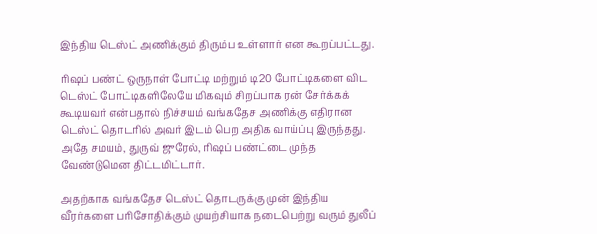இந்திய டெஸ்ட் அணிக்கும் திரும்ப உள்ளார் என கூறப்பட்டது.

ரிஷப் பண்ட் ஒருநாள் போட்டி மற்றும் டி20 போட்டிகளை விட டெஸ்ட் போட்டிகளிலேயே மிகவும் சிறப்பாக ரன் சேர்க்கக் கூடியவர் என்பதால் நிச்சயம் வங்கதேச அணிக்கு எதிரான டெஸ்ட் தொடரில் அவர் இடம் பெற அதிக வாய்ப்பு இருந்தது. அதே சமயம், துருவ் ஜுரேல், ரிஷப் பண்ட்டை முந்த வேண்டுமென திட்டமிட்டார்.

அதற்காக வங்கதேச டெஸ்ட் தொடருக்கு முன் இந்திய வீரர்களை பரிசோதிக்கும் முயற்சியாக நடைபெற்று வரும் துலீப்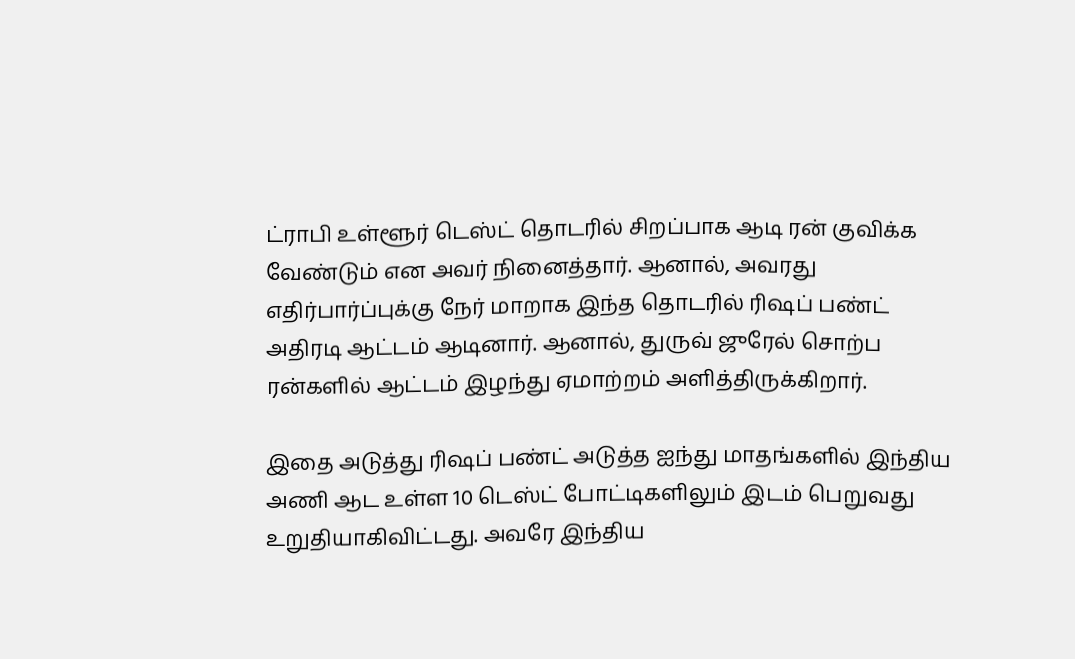ட்ராபி உள்ளூர் டெஸ்ட் தொடரில் சிறப்பாக ஆடி ரன் குவிக்க வேண்டும் என அவர் நினைத்தார். ஆனால், அவரது எதிர்பார்ப்புக்கு நேர் மாறாக இந்த தொடரில் ரிஷப் பண்ட் அதிரடி ஆட்டம் ஆடினார். ஆனால், துருவ் ஜுரேல் சொற்ப ரன்களில் ஆட்டம் இழந்து ஏமாற்றம் அளித்திருக்கிறார்.

இதை அடுத்து ரிஷப் பண்ட் அடுத்த ஐந்து மாதங்களில் இந்திய அணி ஆட உள்ள 10 டெஸ்ட் போட்டிகளிலும் இடம் பெறுவது உறுதியாகிவிட்டது. அவரே இந்திய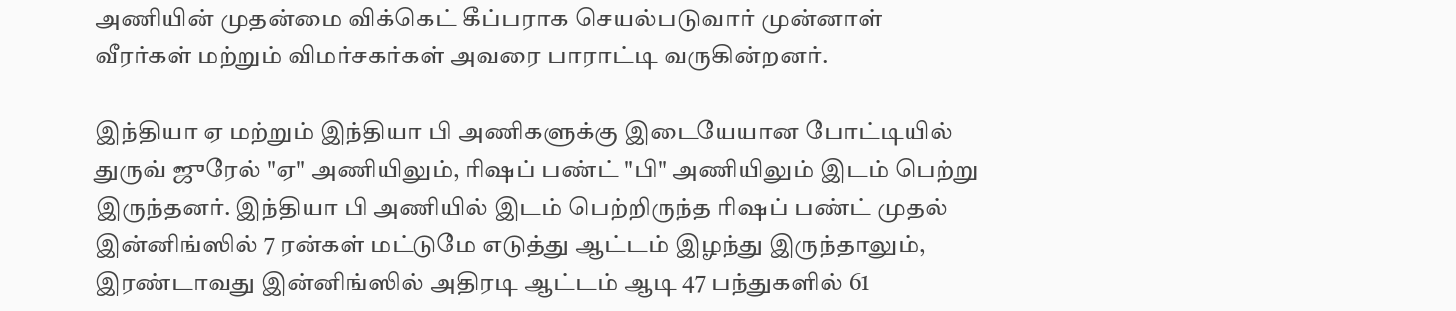அணியின் முதன்மை விக்கெட் கீப்பராக செயல்படுவார் முன்னாள் வீரர்கள் மற்றும் விமர்சகர்கள் அவரை பாராட்டி வருகின்றனர்.

இந்தியா ஏ மற்றும் இந்தியா பி அணிகளுக்கு இடையேயான போட்டியில் துருவ் ஜுரேல் "ஏ" அணியிலும், ரிஷப் பண்ட் "பி" அணியிலும் இடம் பெற்று இருந்தனர். இந்தியா பி அணியில் இடம் பெற்றிருந்த ரிஷப் பண்ட் முதல் இன்னிங்ஸில் 7 ரன்கள் மட்டுமே எடுத்து ஆட்டம் இழந்து இருந்தாலும், இரண்டாவது இன்னிங்ஸில் அதிரடி ஆட்டம் ஆடி 47 பந்துகளில் 61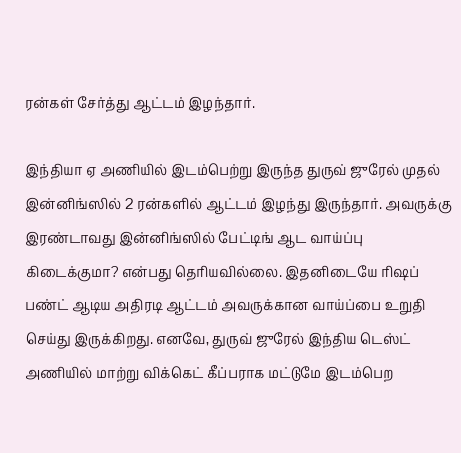ரன்கள் சேர்த்து ஆட்டம் இழந்தார்.

இந்தியா ஏ அணியில் இடம்பெற்று இருந்த துருவ் ஜுரேல் முதல் இன்னிங்ஸில் 2 ரன்களில் ஆட்டம் இழந்து இருந்தார். அவருக்கு இரண்டாவது இன்னிங்ஸில் பேட்டிங் ஆட வாய்ப்பு கிடைக்குமா? என்பது தெரியவில்லை. இதனிடையே ரிஷப் பண்ட் ஆடிய அதிரடி ஆட்டம் அவருக்கான வாய்ப்பை உறுதி செய்து இருக்கிறது. எனவே, துருவ் ஜுரேல் இந்திய டெஸ்ட் அணியில் மாற்று விக்கெட் கீப்பராக மட்டுமே இடம்பெற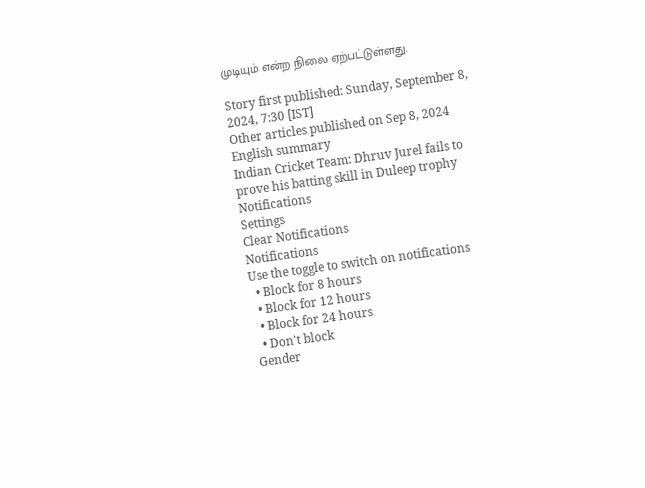முடியும் என்ற நிலை ஏற்பட்டுள்ளது.

Story first published: Sunday, September 8, 2024, 7:30 [IST]
Other articles published on Sep 8, 2024
English summary
Indian Cricket Team: Dhruv Jurel fails to prove his batting skill in Duleep trophy
Notifications
Settings
Clear Notifications
Notifications
Use the toggle to switch on notifications
  • Block for 8 hours
  • Block for 12 hours
  • Block for 24 hours
  • Don't block
Gender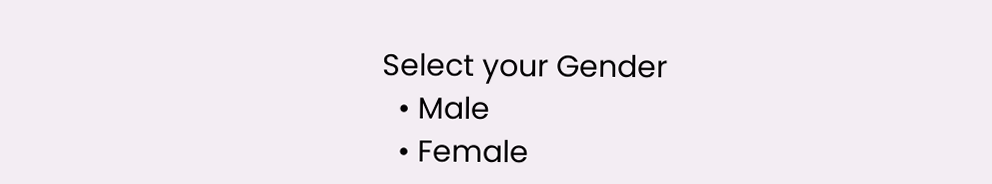Select your Gender
  • Male
  • Female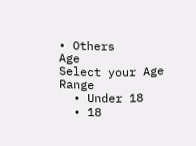• Others
Age
Select your Age Range
  • Under 18
  • 18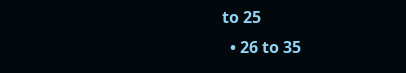to 25
  • 26 to 35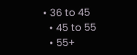• 36 to 45
  • 45 to 55
  • 55+